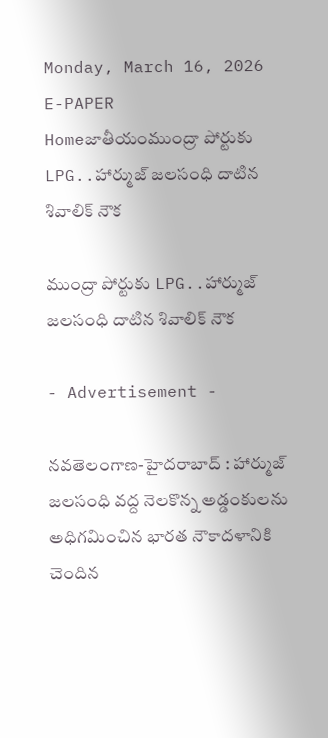Monday, March 16, 2026
E-PAPER
Homeజాతీయంముంద్రా పోర్టుకు LPG..హార్ముజ్ జలసంధి దాటిన శివాలిక్ నౌక

ముంద్రా పోర్టుకు LPG..హార్ముజ్ జలసంధి దాటిన శివాలిక్ నౌక

- Advertisement -

న‌వ‌తెలంగాణ‌-హైద‌రాబాద్ : హార్ముజ్ జలసంధి వద్ద నెలకొన్న అడ్డంకులను అధిగమించిన భారత నౌకాదళానికి చెందిన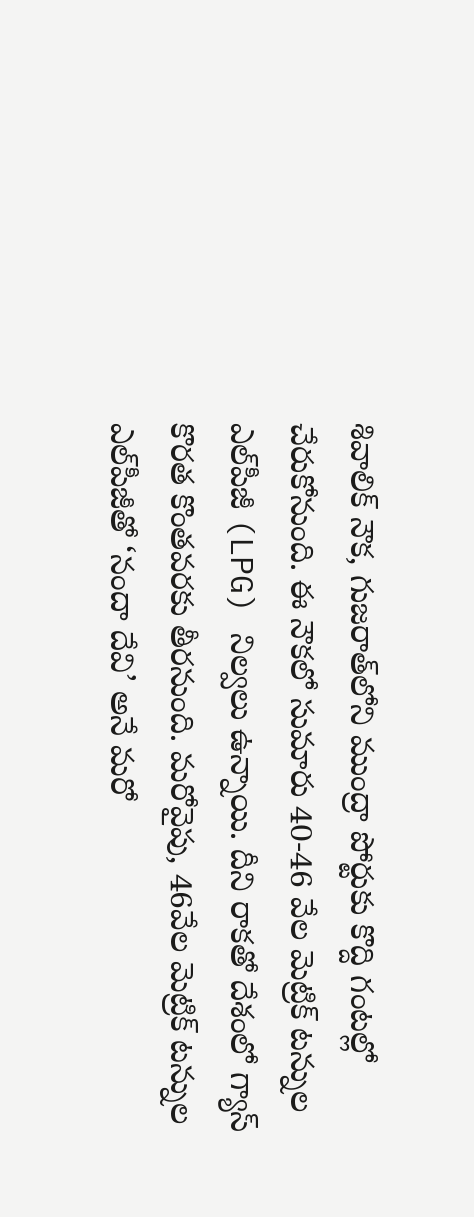శివాలిక్ నౌక, గుజరాత్‌లోని ముంద్రా పోర్టుకు కొద్ది గంటల్లో చేరుకోనుంది. ఈ నౌకలో సుమారు 40-46 వేల మెట్రిక్ టన్నుల ఎల్‌పీజీ (LPG) నిల్వలు ఉన్నాయి. దీని రాకతో దేశంలో గ్యాస్ కొరత కొంతవరకు తీరనుంది. మరోవైపు, 46వేల మెట్రిక్ టన్నుల ఎల్‌పీజీతో ‘నందా దేవి’ అనే మరో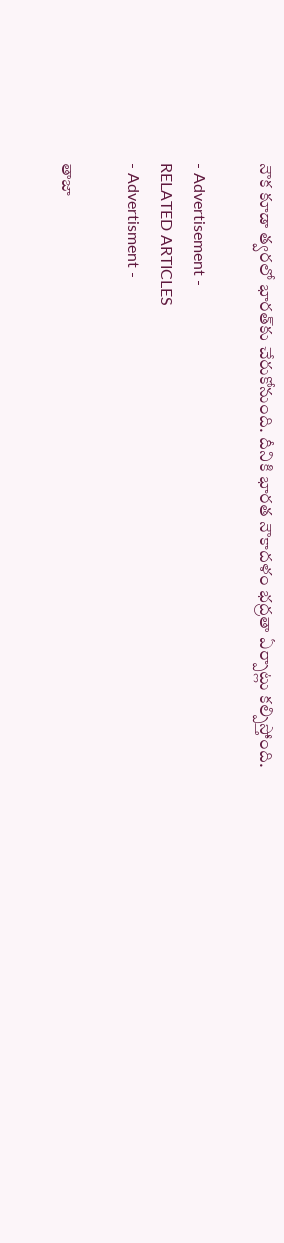నౌక కూడా త్వరలో భారత్‌కు చేరుకోనుంది. దీనికి భారత నౌకాదళం భద్రతా ఏర్పాట్లు కల్పిస్తోంది.

- Advertisement -
RELATED ARTICLES
- Advertisment -

తాజా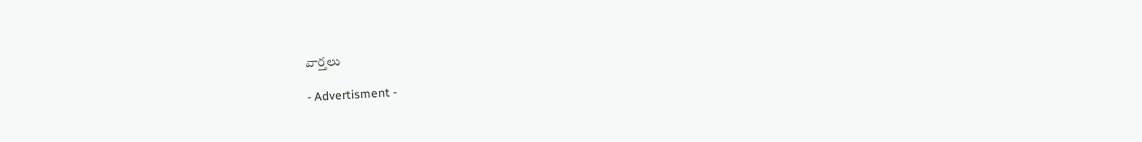వార్తలు

- Advertisment -